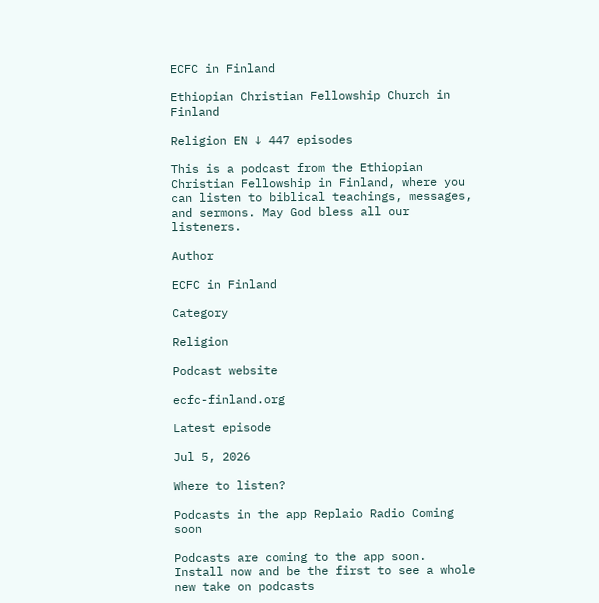ECFC in Finland

Ethiopian Christian Fellowship Church in Finland

Religion EN ↓ 447 episodes

This is a podcast from the Ethiopian Christian Fellowship in Finland, where you can listen to biblical teachings, messages, and sermons. May God bless all our listeners.

Author

ECFC in Finland

Category

Religion

Podcast website

ecfc-finland.org

Latest episode

Jul 5, 2026

Where to listen?

Podcasts in the app Replaio Radio Coming soon

Podcasts are coming to the app soon. Install now and be the first to see a whole new take on podcasts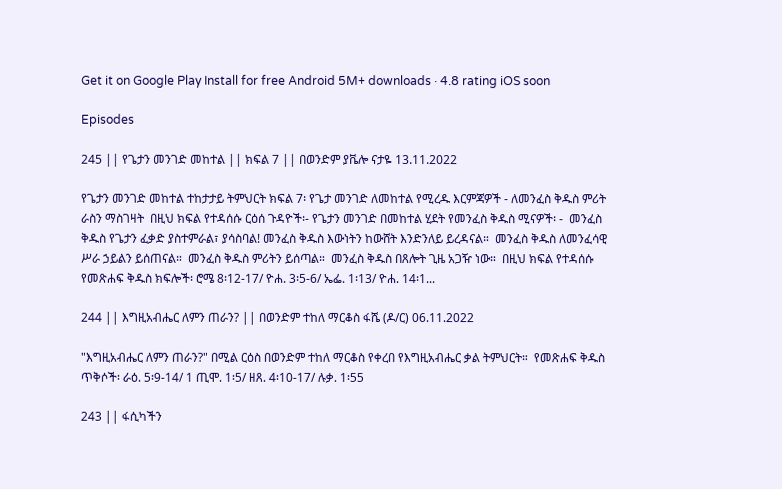Get it on Google Play Install for free Android 5M+ downloads · 4.8 rating iOS soon

Episodes

245 || የጌታን መንገድ መከተል || ክፍል 7 || በወንድም ያቬሎ ናታዬ 13.11.2022

የጌታን መንገድ መከተል ተከታታይ ትምህርት ክፍል 7፡ የጌታ መንገድ ለመከተል የሚረዱ እርምጃዎች - ለመንፈስ ቅዱስ ምሪት ራስን ማስገዛት  በዚህ ክፍል የተዳሰሱ ርዕሰ ጉዳዮች፡- የጌታን መንገድ በመከተል ሂደት የመንፈስ ቅዱስ ሚናዎች፡ -  መንፈስ ቅዱስ የጌታን ፈቃድ ያስተምራል፣ ያሳስባል! መንፈስ ቅዱስ እውነትን ከውሸት እንድንለይ ይረዳናል።  መንፈስ ቅዱስ ለመንፈሳዊ ሥራ ኃይልን ይሰጠናል።  መንፈስ ቅዱስ ምሪትን ይሰጣል።  መንፈስ ቅዱስ በጸሎት ጊዜ አጋዥ ነው።  በዚህ ክፍል የተዳሰሱ የመጽሐፍ ቅዱስ ክፍሎች፡ ሮሜ 8፡12-17/ ዮሐ. 3፡5-6/ ኤፌ. 1፡13/ ዮሐ. 14፡1...

244 || እግዚአብሔር ለምን ጠራን? || በወንድም ተከለ ማርቆስ ፋሼ (ዶ/ር) 06.11.2022

"እግዚአብሔር ለምን ጠራን?" በሚል ርዕስ በወንድም ተከለ ማርቆስ የቀረበ የእግዚአብሔር ቃል ትምህርት።  የመጽሐፍ ቅዱስ ጥቅሶች፡ ራዕ. 5፡9-14/ 1 ጢሞ. 1፡5/ ዘጸ. 4፡10-17/ ሉቃ. 1፡55

243 || ፋሲካችን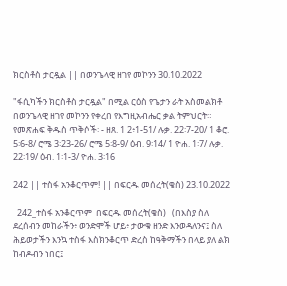ክርስቶስ ታርዷል || በወንጌላዊ ዘገየ መኮንን 30.10.2022

"ፋሲካችን ክርስቶስ ታርዷል" በሚል ርዕስ የጌታን ራት አስመልክቶ በወንጌላዊ ዘገየ መኮንን የቀረበ የእግዚአብሔር ቃል ትምህርት።  የመጽሐፍ ቅዱስ ጥቅሶች፡ - ዘጸ. 1 2፥1-51/ ሉቃ. 22፡7-20/ 1 ቆሮ. 5፡6-8/ ሮሜ 3፡23-26/ ሮሜ 5፡8-9/ ዕብ. 9፡14/ 1 ዮሐ. 1፡7/ ሉቃ. 22፡19/ ዕብ. 1፡1-3/ ዮሐ. 3፡16

242 || ተስፋ አንቆርጥም! || በፍርዱ መሰረት(ቄስ) 23.10.2022

  242_ተስፋ አንቆርጥም  በፍርዱ መሰረት(ቄስ)   (በእስያ ስለ ደረሰብን መከራችን፥ ወንድሞች ሆይ፥ ታውቁ ዘንድ እንወዳለንና፤ ስለ ሕይወታችን እንኳ ተስፋ እስክንቆርጥ ድረስ ከዓቅማችን በላይ ያለ ልክ ከብዶብን ነበር፤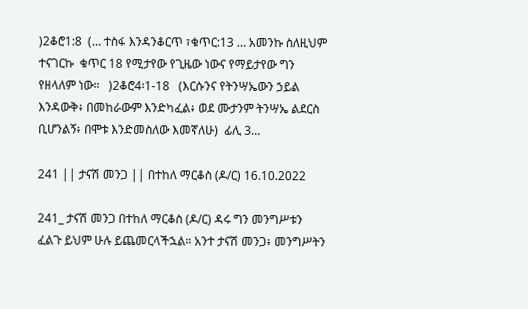)2ቆሮ1:8  (… ተስፋ እንዳንቆርጥ ፣ቁጥር:13 … አመንኩ ስለዚህም ተናገርኩ  ቁጥር 18 የሚታየው የጊዜው ነውና የማይታየው ግን የዘላለም ነው።   )2ቆሮ4፡1-18   (እርሱንና የትንሣኤውን ኃይል እንዳውቅ፥ በመከራውም እንድካፈል፥ ወደ ሙታንም ትንሣኤ ልደርስ ቢሆንልኝ፥ በሞቱ እንድመስለው እመኛለሁ)  ፊሊ 3...

241 || ታናሽ መንጋ || በተከለ ማርቆስ (ዶ/ር) 16.10.2022

241_ ታናሽ መንጋ በተከለ ማርቆስ (ዶ/ር) ዳሩ ግን መንግሥቱን ፈልጉ ይህም ሁሉ ይጨመርላችኋል። አንተ ታናሽ መንጋ፥ መንግሥትን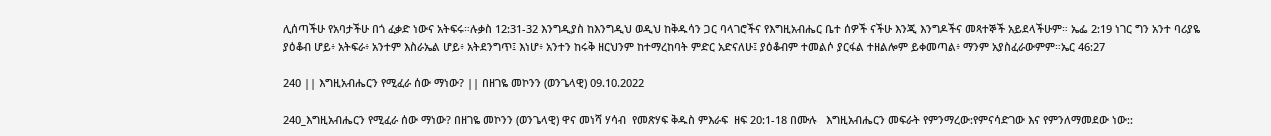ሊሰጣችሁ የአባታችሁ በጎ ፈቃድ ነውና አትፍሩ።ሉቃስ 12:31-32 እንግዲያስ ከእንግዲህ ወዲህ ከቅዱሳን ጋር ባላገሮችና የእግዚአብሔር ቤተ ሰዎች ናችሁ እንጂ እንግዶችና መጻተኞች አይደላችሁም። ኤፌ 2:19 ነገር ግን አንተ ባሪያዬ ያዕቆብ ሆይ፥ አትፍራ፥ አንተም እስራኤል ሆይ፥ አትደንግጥ፤ እነሆ፥ አንተን ከሩቅ ዘርህንም ከተማረከባት ምድር አድናለሁ፤ ያዕቆብም ተመልሶ ያርፋል ተዘልሎም ይቀመጣል፥ ማንም አያስፈራውምም።ኤር 46:27

240 || እግዚአብሔርን የሚፈራ ሰው ማነው? || በዘገዬ መኮንን (ወንጌላዊ) 09.10.2022

240_እግዚአብሔርን የሚፈራ ሰው ማነው? በዘገዬ መኮንን (ወንጌላዊ) ዋና መነሻ ሃሳብ  የመጽሃፍ ቅዱስ ምእራፍ  ዘፍ 20:1-18 በሙሉ   እግዚአብሔርን መፍራት የምንማረው:የምናሳድገው እና የምንለማመደው ነው::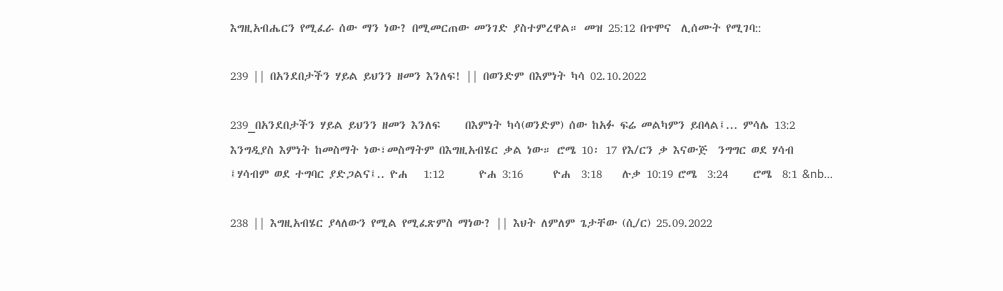እግዚአብሔርን የሚፈራ ሰው ማን ነው? በሚመርጠው መንገድ ያስተምረዋል። መዝ 25:12 በጥሞና  ሊሰሙት የሚገባ::

239 || በአንደበታችን ሃይል ይህንን ዘመን እንለፍ! || በወንድም በእምነት ካሳ 02.10.2022

239_በአንደበታችን ሃይል ይህንን ዘመን እንለፍ     በእምነት ካሳ(ወንድም) ሰው ከአፉ ፍሬ መልካምን ይበላል፤... ምሳሌ 13:2 እንግዲያስ እምነት ከመስማት ነው፣መስማትም በእግዚአብሄር ቃል ነው። ሮሜ 10፡ 17 የእ/ርን ቃ እናውጅ  ንግግር ወደ ሃሳብ ፤ሃሳብም ወደ ተግባር ያድጋልና፤.. ዮሐ   1:12       ዮሐ 3:16      ዮሐ  3:18    ሉቃ 10:19 ሮሜ  3:24     ሮሜ  8:1 &nb...

238 || እግዚአብሄር ያላለውን የሚል የሚፈጽምስ ማነው? || እህት ለምለም ጌታቸው (ሲ/ር) 25.09.2022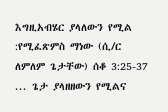እግዚአብሄር ያላለውን የሚል :የሚፈጽምስ ማነው (ሲ/ር ለምለም ጌታቸው) ሰቆ 3:25-37  ... ጌታ ያላዘዘውን የሚልና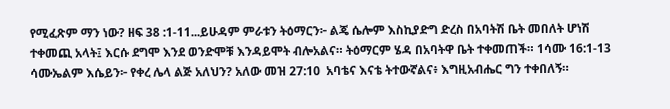የሚፈጽም ማን ነው? ዘፍ 38 :1-11...ይሁዳም ምራቱን ትዕማርን፦ ልጄ ሴሎም እስኪያድግ ድረስ በአባትሽ ቤት መበለት ሆነሽ ተቀመጪ አላት፤ እርሱ ደግሞ እንደ ወንድሞቹ እንዳይሞት ብሎአልና። ትዕማርም ሄዳ በአባትዋ ቤት ተቀመጠች። 1ሳሙ 16:1-13  ሳሙኤልም እሴይን፦ የቀረ ሌላ ልጅ አለህን? አለው መዝ 27:10  አባቴና እናቴ ትተውኛልና፥ እግዚአብሔር ግን ተቀበለኝ።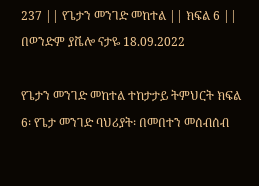237 || የጌታን መንገድ መከተል || ክፍል 6 || በወንድም ያቬሎ ናታዬ 18.09.2022

የጌታን መንገድ መከተል ተከታታይ ትምህርት ክፍል 6፡ የጌታ መንገድ ባህሪያት፡ በመበተን መሰብሰብ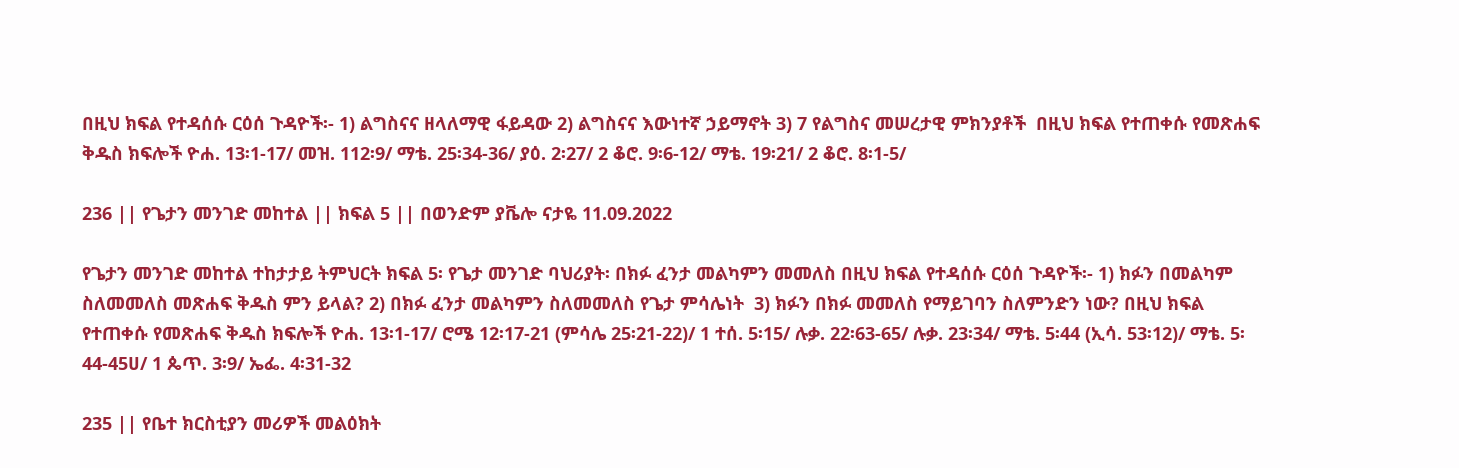በዚህ ክፍል የተዳሰሱ ርዕሰ ጉዳዮች፡- 1) ልግስናና ዘላለማዊ ፋይዳው 2) ልግስናና እውነተኛ ኃይማኖት 3) 7 የልግስና መሠረታዊ ምክንያቶች  በዚህ ክፍል የተጠቀሱ የመጽሐፍ ቅዱስ ክፍሎች ዮሐ. 13፡1-17/ መዝ. 112፡9/ ማቴ. 25፡34-36/ ያዕ. 2፡27/ 2 ቆሮ. 9፡6-12/ ማቴ. 19፡21/ 2 ቆሮ. 8፡1-5/

236 || የጌታን መንገድ መከተል || ክፍል 5 || በወንድም ያቬሎ ናታዬ 11.09.2022

የጌታን መንገድ መከተል ተከታታይ ትምህርት ክፍል 5፡ የጌታ መንገድ ባህሪያት፡ በክፉ ፈንታ መልካምን መመለስ በዚህ ክፍል የተዳሰሱ ርዕሰ ጉዳዮች፡- 1) ክፉን በመልካም ስለመመለስ መጽሐፍ ቅዱስ ምን ይላል? 2) በክፉ ፈንታ መልካምን ስለመመለስ የጌታ ምሳሌነት  3) ክፉን በክፉ መመለስ የማይገባን ስለምንድን ነው? በዚህ ክፍል የተጠቀሱ የመጽሐፍ ቅዱስ ክፍሎች ዮሐ. 13፡1-17/ ሮሜ 12፡17-21 (ምሳሌ 25፡21-22)/ 1 ተሰ. 5፡15/ ሉቃ. 22፡63-65/ ሉቃ. 23፡34/ ማቴ. 5፡44 (ኢሳ. 53፡12)/ ማቴ. 5፡44-45ሀ/ 1 ጴጥ. 3፡9/ ኤፌ. 4፡31-32

235 || የቤተ ክርስቲያን መሪዎች መልዕክት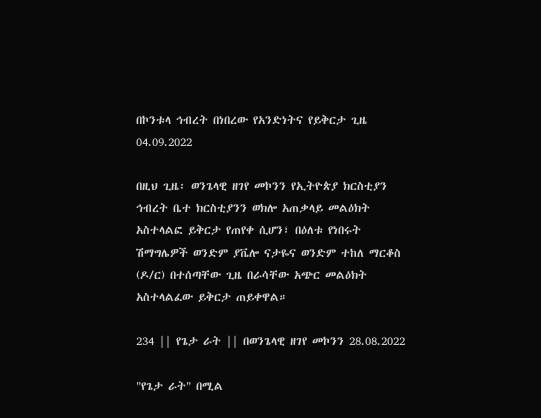በኮንቱላ ኅብረት በነበረው የአንድነትና የይቅርታ ጊዜ 04.09.2022

በዚህ ጊዜ፡ ወንጌላዊ ዘገየ መኮንን የኢትዮጵያ ክርስቲያን ኅብረት ቤተ ክርስቲያንን ወክሎ አጠቃላይ መልዕክት አስተላልፎ ይቅርታ የጠየቀ ሲሆን፣ በዕለቱ የነበሩት ሽማግሌዎች ወንድም ያቬሎ ናታዬና ወንድም ተከለ ማርቆስ (ዶ/ር) በተሰጣቸው ጊዜ በራሳቸው አጭር መልዕክት አስተላልፈው ይቅርታ ጠይቀዋል።

234 || የጌታ ራት || በወንጌላዊ ዘገየ መኮንን 28.08.2022

"የጌታ ራት" በሚል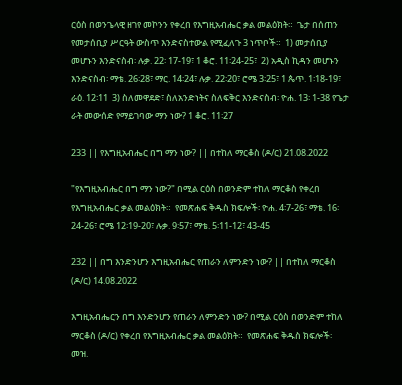ርዕስ በወንጌላዊ ዘገየ መኮንን የቀረበ የእግዚአብሔር ቃል መልዕክት።  ጌታ በሰጠን የመታሰቢያ ሥርዓት ውስጥ እንድናስተውል የሚፈለጉ 3 ነጥቦች።  1) መታሰቢያ መሆኑን እንድናስብ፡ ሉቃ. 22፡ 17-19፣ 1 ቆሮ. 11፡24-25፣  2) አዲስ ኪዳን መሆኑን እንድናስብ፡ ማቴ. 26፡28፣ ማር. 14፡24፣ ሉቃ. 22፡20፣ ሮሜ 3፡25፣ 1 ጴጥ. 1፡18-19፣ ራዕ. 12፡11  3) ስለመዋደድ፣ ስለአንድነትና ስለፍቅር እንድናስብ፡ ዮሐ. 13፡ 1-38 የጌታ ራት መውሰድ የማይገባው ማን ነው? 1 ቆሮ. 11፡27

233 || የእግዚአብሔር በግ ማን ነው? || በተከለ ማርቆስ (ዶ/ር) 21.08.2022

"የእግዚአብሔር በግ ማን ነው?" በሚል ርዕስ በወንድም ተከለ ማርቆስ የቀረበ የእግዚአብሔር ቃል መልዕክት።  የመጽሐፍ ቅዱስ ክፍሎች፡ ዮሐ. 4፡7-26፣ ማቴ. 16፡24-26፣ ሮሜ 12፡19-20፣ ሉቃ. 9፡57፣ ማቴ. 5፡11-12፣ 43-45

232 || በግ እንድንሆን እግዚአብሔር የጠራን ለምንድን ነው? || በተከለ ማርቆስ (ዶ/ር) 14.08.2022

እግዚአብሔርን በግ እንድንሆን የጠራን ለምንድን ነው? በሚል ርዕስ በወንድም ተከለ ማርቆስ (ዶ/ር) የቀረበ የእግዚአብሔር ቃል መልዕክት።  የመጽሐፍ ቅዱስ ክፍሎች፡ መዝ.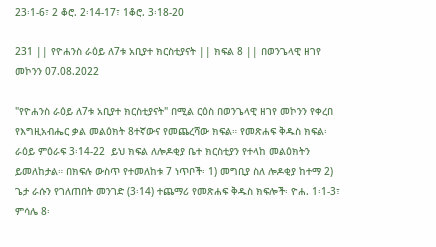23፡1-6፣ 2 ቆሮ. 2፡14-17፣ 1ቆሮ. 3፡18-20

231 || የዮሐንስ ራዕይ ለ7ቱ አቢያተ ክርስቲያናት || ክፍል 8 || በወንጌላዊ ዘገየ መኮንን 07.08.2022

"የዮሐንስ ራዕይ ለ7ቱ አቢያተ ክርስቲያናት" በሚል ርዕስ በወንጌላዊ ዘገየ መኮንን የቀረበ የእግዚአብሔር ቃል መልዕክት 8ተኛውና የመጨረሻው ክፍል። የመጽሐፍ ቅዱስ ክፍል፡ ራዕይ ምዕራፍ 3፡14-22  ይህ ክፍል ለሎዶቂያ ቤተ ክርስቲያን የተላከ መልዕክትን ይመለከታል። በክፍሉ ውስጥ የተመለከቱ 7 ነጥቦች፡ 1) መግቢያ ስለ ሎዶቂያ ከተማ 2) ጌታ ራሱን የገለጠበት መንገድ (3፡14) ተጨማሪ የመጽሐፍ ቅዱስ ክፍሎች፡ ዮሐ. 1፡1-3፣ ምሳሌ 8፡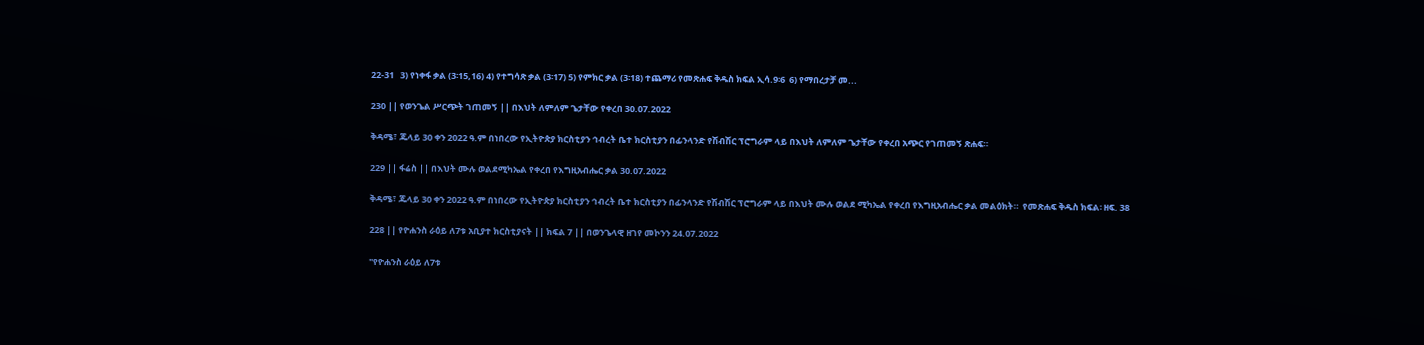22-31   3) የነቀፋ ቃል (3፡15,16) 4) የተግሳጽ ቃል (3፡17) 5) የምክር ቃል (3፡18) ተጨማሪ የመጽሐፍ ቅዱስ ክፍል ኢሳ.9፡6  6) የማበረታቻ መ...

230 || የወንጌል ሥርጭት ገጠመኝ || በእህት ለምለም ጌታቸው የቀረበ 30.07.2022

ቅዳሜ፣ ጁላይ 30 ቀን 2022 ዓ.ም በነበረው የኢትዮጵያ ክርስቲያን ኅብረት ቤተ ክርስቲያን በፊንላንድ የሽብሽር ፕሮግራም ላይ በእህት ለምለም ጌታቸው የቀረበ አጭር የገጠመኝ ጽሐፍ።

229 || ፋሬስ || በእህት ሙሉ ወልደሚካኤል የቀረበ የእግዚአብሔር ቃል 30.07.2022

ቅዳሜ፣ ጁላይ 30 ቀን 2022 ዓ.ም በነበረው የኢትዮጵያ ክርስቲያን ኅብረት ቤተ ክርስቲያን በፊንላንድ የሽብሽር ፕሮግራም ላይ በእህት ሙሉ ወልደ ሚካኤል የቀረበ የእግዚአብሔር ቃል መልዕክት።  የመጽሐፍ ቅዱስ ክፍል፡ ዘፍ. 38

228 || የዮሐንስ ራዕይ ለ7ቱ አቢያተ ክርስቲያናት || ክፍል 7 || በወንጌላዊ ዘገየ መኮንን 24.07.2022

"የዮሐንስ ራዕይ ለ7ቱ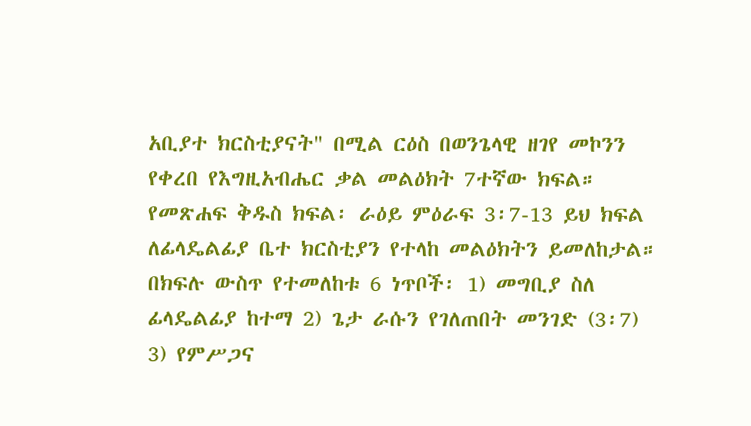አቢያተ ክርስቲያናት" በሚል ርዕስ በወንጌላዊ ዘገየ መኮንን የቀረበ የእግዚአብሔር ቃል መልዕክት 7ተኛው ክፍል። የመጽሐፍ ቅዱስ ክፍል፡ ራዕይ ምዕራፍ 3፡7-13 ይህ ክፍል ለፊላዴልፊያ ቤተ ክርስቲያን የተላከ መልዕክትን ይመለከታል። በክፍሉ ውስጥ የተመለከቱ 6 ነጥቦች፡ 1) መግቢያ ስለ ፊላዴልፊያ ከተማ 2) ጌታ ራሱን የገለጠበት መንገድ (3፡7)  3) የምሥጋና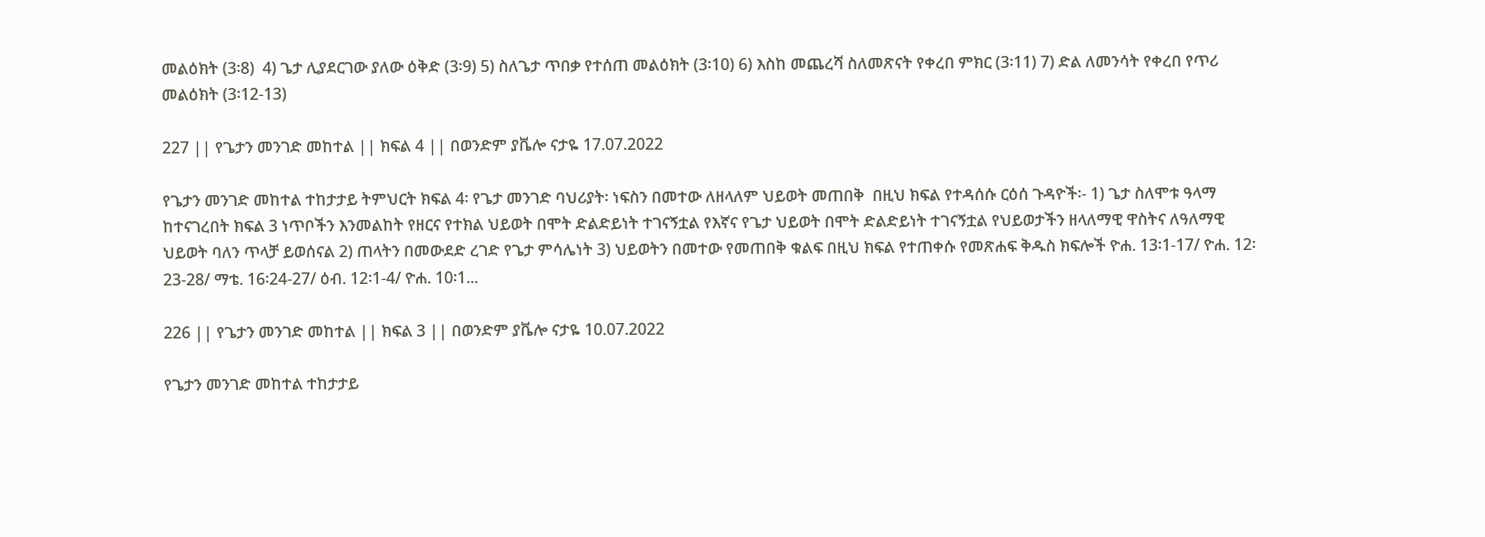መልዕክት (3፡8)  4) ጌታ ሊያደርገው ያለው ዕቅድ (3፡9) 5) ስለጌታ ጥበቃ የተሰጠ መልዕክት (3፡10) 6) እስከ መጨረሻ ስለመጽናት የቀረበ ምክር (3፡11) 7) ድል ለመንሳት የቀረበ የጥሪ መልዕክት (3፡12-13)

227 || የጌታን መንገድ መከተል || ክፍል 4 || በወንድም ያቬሎ ናታዬ 17.07.2022

የጌታን መንገድ መከተል ተከታታይ ትምህርት ክፍል 4፡ የጌታ መንገድ ባህሪያት፡ ነፍስን በመተው ለዘላለም ህይወት መጠበቅ  በዚህ ክፍል የተዳሰሱ ርዕሰ ጉዳዮች፡- 1) ጌታ ስለሞቱ ዓላማ ከተናገረበት ክፍል 3 ነጥቦችን እንመልከት የዘርና የተክል ህይወት በሞት ድልድይነት ተገናኝቷል የእኛና የጌታ ህይወት በሞት ድልድይነት ተገናኝቷል የህይወታችን ዘላለማዊ ዋስትና ለዓለማዊ ህይወት ባለን ጥላቻ ይወሰናል 2) ጠላትን በመውደድ ረገድ የጌታ ምሳሌነት 3) ህይወትን በመተው የመጠበቅ ቁልፍ በዚህ ክፍል የተጠቀሱ የመጽሐፍ ቅዱስ ክፍሎች ዮሐ. 13፡1-17/ ዮሐ. 12፡23-28/ ማቴ. 16፡24-27/ ዕብ. 12፡1-4/ ዮሐ. 10፡1...

226 || የጌታን መንገድ መከተል || ክፍል 3 || በወንድም ያቬሎ ናታዬ 10.07.2022

የጌታን መንገድ መከተል ተከታታይ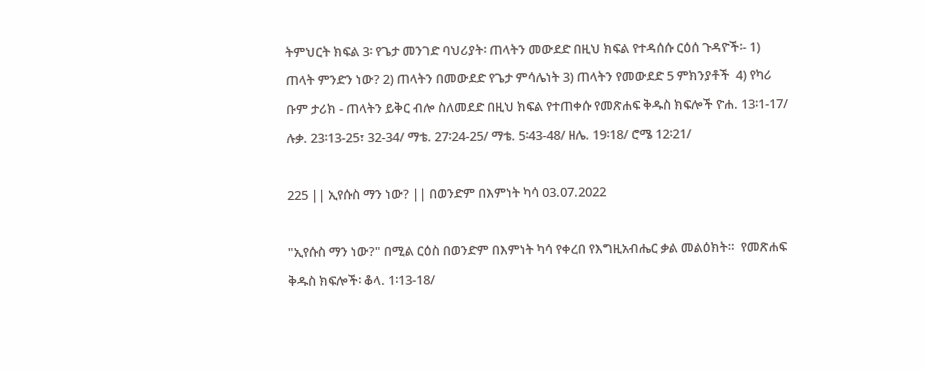ትምህርት ክፍል 3፡ የጌታ መንገድ ባህሪያት፡ ጠላትን መውደድ በዚህ ክፍል የተዳሰሱ ርዕሰ ጉዳዮች፡- 1) ጠላት ምንድን ነው? 2) ጠላትን በመውደድ የጌታ ምሳሌነት 3) ጠላትን የመውደድ 5 ምክንያቶች  4) የካሪ ቡም ታሪክ - ጠላትን ይቅር ብሎ ስለመደድ በዚህ ክፍል የተጠቀሱ የመጽሐፍ ቅዱስ ክፍሎች ዮሐ. 13፡1-17/ ሉቃ. 23፡13-25፣ 32-34/ ማቴ. 27፡24-25/ ማቴ. 5፡43-48/ ዘሌ. 19፡18/ ሮሜ 12፡21/

225 || ኢየሱስ ማን ነው? || በወንድም በእምነት ካሳ 03.07.2022

"ኢየሱስ ማን ነው?" በሚል ርዕስ በወንድም በእምነት ካሳ የቀረበ የእግዚአብሔር ቃል መልዕክት።  የመጽሐፍ ቅዱስ ክፍሎች፡ ቆላ. 1፡13-18/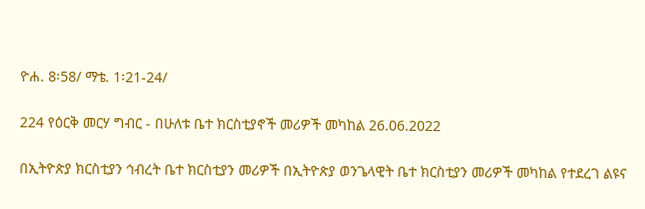ዮሐ. 8፡58/ ማቴ. 1፡21-24/

224 የዕርቅ መርሃ ግብር - በሁለቱ ቤተ ክርስቲያኖች መሪዎች መካከል 26.06.2022

በኢትዮጵያ ክርስቲያን ኅብረት ቤተ ክርስቲያን መሪዎች በኢትዮጵያ ወንጌላዊት ቤተ ክርስቲያን መሪዎች መካከል የተደረገ ልዩና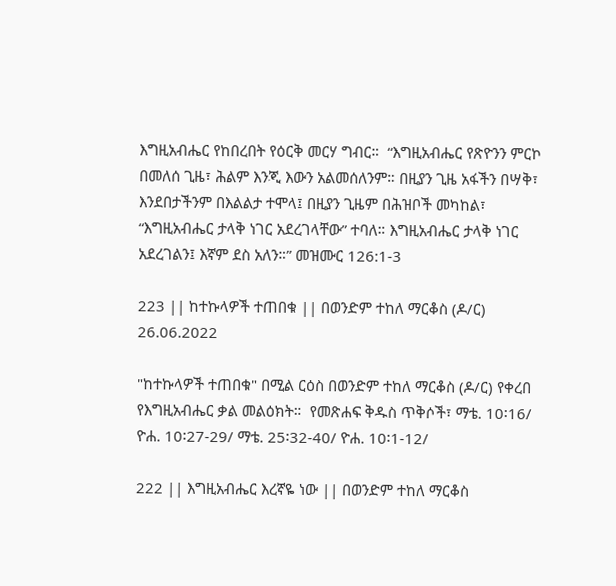እግዚአብሔር የከበረበት የዕርቅ መርሃ ግብር።  “እግዚአብሔር የጽዮንን ምርኮ በመለሰ ጊዜ፣ ሕልም እንጂ እውን አልመሰለንም። በዚያን ጊዜ አፋችን በሣቅ፣ እንደበታችንም በእልልታ ተሞላ፤ በዚያን ጊዜም በሕዝቦች መካከል፣ “እግዚአብሔር ታላቅ ነገር አደረገላቸው” ተባለ። እግዚአብሔር ታላቅ ነገር አደረገልን፤ እኛም ደስ አለን።” መዝሙር 126:1-3

223 || ከተኩላዎች ተጠበቁ || በወንድም ተከለ ማርቆስ (ዶ/ር) 26.06.2022

"ከተኩላዎች ተጠበቁ" በሚል ርዕስ በወንድም ተከለ ማርቆስ (ዶ/ር) የቀረበ የእግዚአብሔር ቃል መልዕክት።  የመጽሐፍ ቅዱስ ጥቅሶች፣ ማቴ. 10፡16/ ዮሐ. 10፡27-29/ ማቴ. 25፡32-40/ ዮሐ. 10፡1-12/

222 || እግዚአብሔር እረኛዬ ነው || በወንድም ተከለ ማርቆስ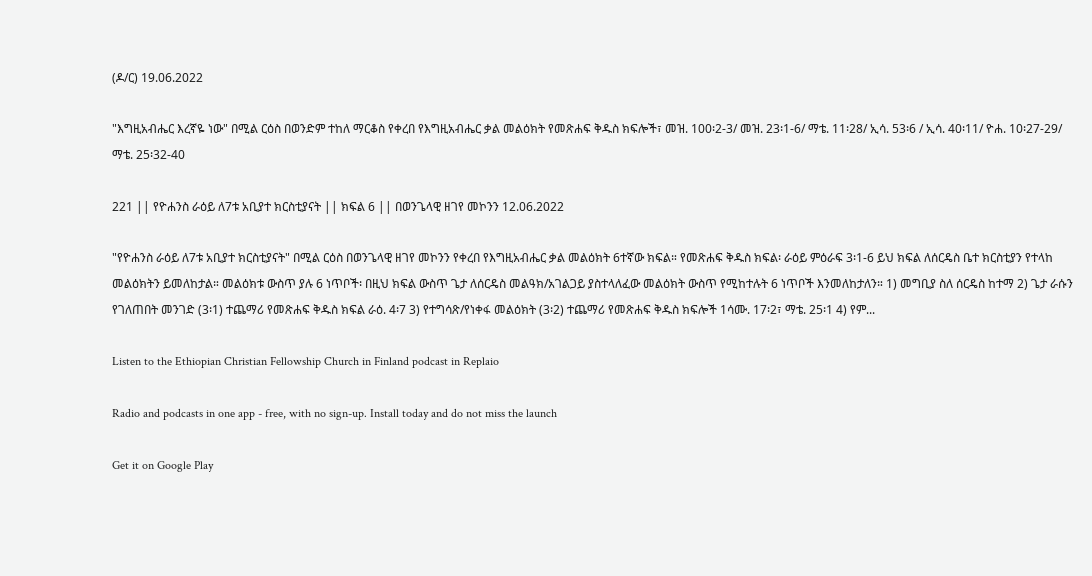(ዶ/ር) 19.06.2022

"እግዚአብሔር እረኛዬ ነው" በሚል ርዕስ በወንድም ተከለ ማርቆስ የቀረበ የእግዚአብሔር ቃል መልዕክት የመጽሐፍ ቅዱስ ክፍሎች፣ መዝ. 100፡2-3/ መዝ. 23፡1-6/ ማቴ. 11፡28/ ኢሳ. 53፡6 / ኢሳ. 40፡11/ ዮሐ. 10፡27-29/ ማቴ. 25፡32-40

221 || የዮሐንስ ራዕይ ለ7ቱ አቢያተ ክርስቲያናት || ክፍል 6 || በወንጌላዊ ዘገየ መኮንን 12.06.2022

"የዮሐንስ ራዕይ ለ7ቱ አቢያተ ክርስቲያናት" በሚል ርዕስ በወንጌላዊ ዘገየ መኮንን የቀረበ የእግዚአብሔር ቃል መልዕክት 6ተኛው ክፍል። የመጽሐፍ ቅዱስ ክፍል፡ ራዕይ ምዕራፍ 3፡1-6 ይህ ክፍል ለሰርዴስ ቤተ ክርስቲያን የተላከ መልዕክትን ይመለከታል። መልዕክቱ ውስጥ ያሉ 6 ነጥቦች፡ በዚህ ክፍል ውስጥ ጌታ ለሰርዴስ መልዓክ/አገልጋይ ያስተላለፈው መልዕክት ውስጥ የሚከተሉት 6 ነጥቦች እንመለከታለን። 1) መግቢያ ስለ ሰርዴስ ከተማ 2) ጌታ ራሱን የገለጠበት መንገድ (3፡1) ተጨማሪ የመጽሐፍ ቅዱስ ክፍል ራዕ. 4፡7 3) የተግሳጽ/የነቀፋ መልዕክት (3፡2) ተጨማሪ የመጽሐፍ ቅዱስ ክፍሎች 1ሳሙ. 17፡2፣ ማቴ. 25፡1 4) የም...

Listen to the Ethiopian Christian Fellowship Church in Finland podcast in Replaio

Radio and podcasts in one app - free, with no sign-up. Install today and do not miss the launch

Get it on Google Play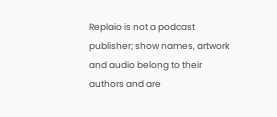Replaio is not a podcast publisher; show names, artwork and audio belong to their authors and are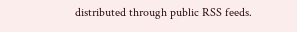distributed through public RSS feeds.